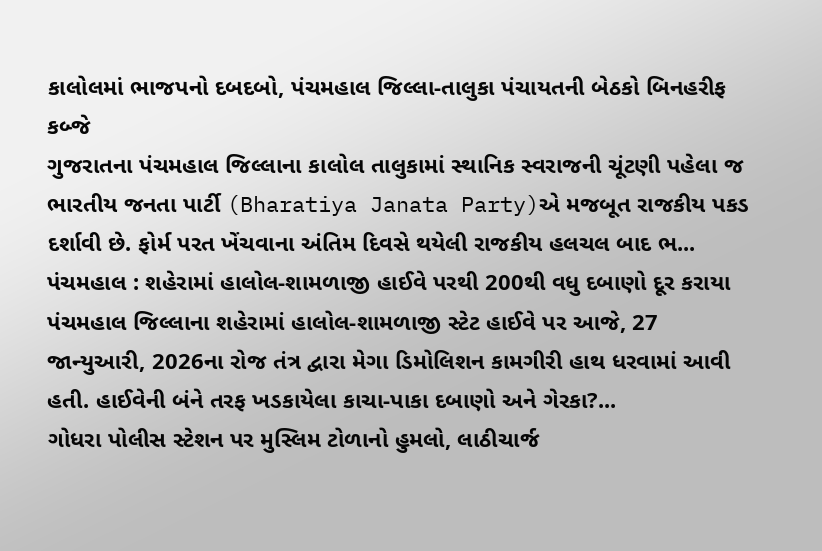કાલોલમાં ભાજપનો દબદબો, પંચમહાલ જિલ્લા-તાલુકા પંચાયતની બેઠકો બિનહરીફ કબ્જે
ગુજરાતના પંચમહાલ જિલ્લાના કાલોલ તાલુકામાં સ્થાનિક સ્વરાજની ચૂંટણી પહેલા જ ભારતીય જનતા પાર્ટી (Bharatiya Janata Party)એ મજબૂત રાજકીય પકડ દર્શાવી છે. ફોર્મ પરત ખેંચવાના અંતિમ દિવસે થયેલી રાજકીય હલચલ બાદ ભ...
પંચમહાલ : શહેરામાં હાલોલ-શામળાજી હાઈવે પરથી 200થી વધુ દબાણો દૂર કરાયા
પંચમહાલ જિલ્લાના શહેરામાં હાલોલ-શામળાજી સ્ટેટ હાઈવે પર આજે, 27 જાન્યુઆરી, 2026ના રોજ તંત્ર દ્વારા મેગા ડિમોલિશન કામગીરી હાથ ધરવામાં આવી હતી. હાઈવેની બંને તરફ ખડકાયેલા કાચા-પાકા દબાણો અને ગેરકા?...
ગોધરા પોલીસ સ્ટેશન પર મુસ્લિમ ટોળાનો હુમલો, લાઠીચાર્જ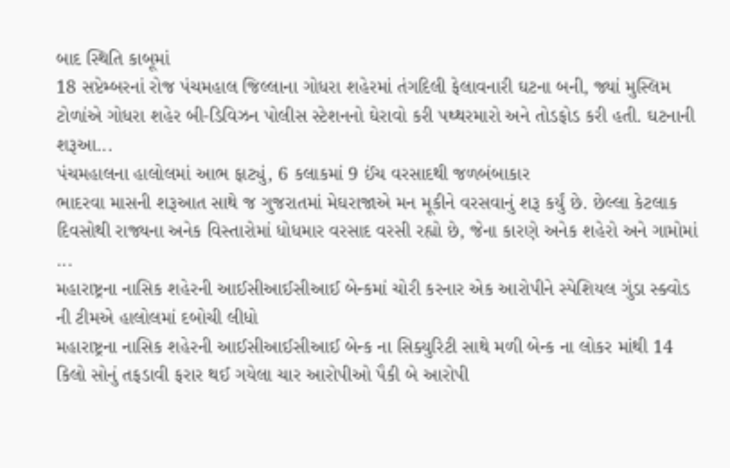બાદ સ્થિતિ કાબૂમાં
18 સપ્ટેમ્બરનાં રોજ પંચમહાલ જિલ્લાના ગોધરા શહેરમાં તંગદિલી ફેલાવનારી ઘટના બની, જ્યાં મુસ્લિમ ટોળાંએ ગોધરા શહેર બી-ડિવિઝન પોલીસ સ્ટેશનનો ઘેરાવો કરી પથ્થરમારો અને તોડફોડ કરી હતી. ઘટનાની શરૂઆ...
પંચમહાલના હાલોલમાં આભ ફાટ્યું, 6 કલાકમાં 9 ઈંચ વરસાદથી જળબંબાકાર
ભાદરવા માસની શરૂઆત સાથે જ ગુજરાતમાં મેઘરાજાએ મન મૂકીને વરસવાનું શરૂ કર્યું છે. છેલ્લા કેટલાક દિવસોથી રાજ્યના અનેક વિસ્તારોમાં ધોધમાર વરસાદ વરસી રહ્યો છે, જેના કારણે અનેક શહેરો અને ગામોમાં ...
મહારાષ્ટ્રના નાસિક શહેરની આઈસીઆઈસીઆઈ બેન્કમાં ચોરી કરનાર એક આરોપીને સ્પેશિયલ ગુંડા સ્ક્વોડ ની ટીમએ હાલોલમાં દબોચી લીધો
મહારાષ્ટ્રના નાસિક શહેરની આઈસીઆઈસીઆઈ બેન્ક ના સિક્યુરિટી સાથે મળી બેન્ક ના લોકર માંથી 14 કિલો સોનું તફડાવી ફરાર થઈ ગયેલા ચાર આરોપીઓ પૈકી બે આરોપી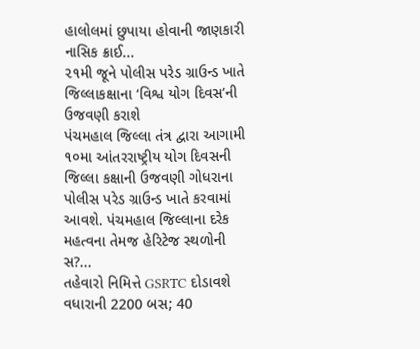હાલોલમાં છુપાયા હોવાની જાણકારી નાસિક ક્રાઈ...
૨૧મી જૂને પોલીસ પરેડ ગ્રાઉન્ડ ખાતે જિલ્લાકક્ષાના ‘વિશ્વ યોગ દિવસ’ની ઉજવણી કરાશે
પંચમહાલ જિલ્લા તંત્ર દ્વારા આગામી ૧૦મા આંતરરાષ્ટ્રીય યોગ દિવસની જિલ્લા કક્ષાની ઉજવણી ગોધરાના પોલીસ પરેડ ગ્રાઉન્ડ ખાતે કરવામાં આવશે. પંચમહાલ જિલ્લાના દરેક મહત્વના તેમજ હેરિટેજ સ્થળોની સ?...
તહેવારો નિમિત્તે GSRTC દોડાવશે વધારાની 2200 બસ; 40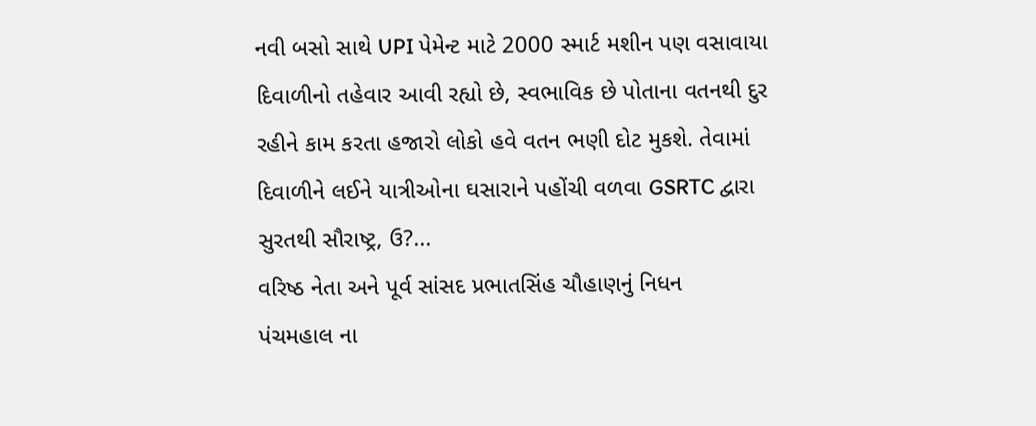નવી બસો સાથે UPI પેમેન્ટ માટે 2000 સ્માર્ટ મશીન પણ વસાવાયા
દિવાળીનો તહેવાર આવી રહ્યો છે, સ્વભાવિક છે પોતાના વતનથી દુર રહીને કામ કરતા હજારો લોકો હવે વતન ભણી દોટ મુકશે. તેવામાં દિવાળીને લઈને યાત્રીઓના ઘસારાને પહોંચી વળવા GSRTC દ્વારા સુરતથી સૌરાષ્ટ્ર, ઉ?...
વરિષ્ઠ નેતા અને પૂર્વ સાંસદ પ્રભાતસિંહ ચૌહાણનું નિધન
પંચમહાલ ના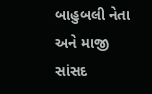બાહુબલી નેતા અને માજી સાંસદ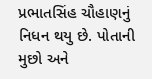પ્રભાતસિંહ ચૌહાણનું નિધન થયુ છે. પોતાની મુછો અને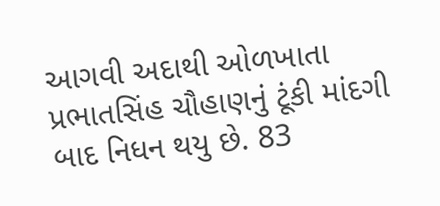આગવી અદાથી ઓળખાતા પ્રભાતસિંહ ચૌહાણનું ટૂંકી માંદગી બાદ નિધન થયુ છે. 83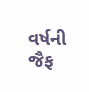વર્ષની જૈફ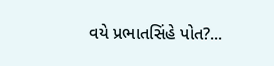વયે પ્રભાતસિંહે પોત?...